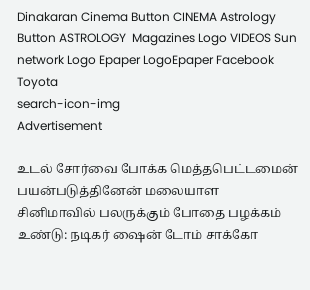Dinakaran Cinema Button CINEMA Astrology Button ASTROLOGY  Magazines Logo VIDEOS Sun network Logo Epaper LogoEpaper Facebook
Toyota
search-icon-img
Advertisement

உடல் சோர்வை போக்க மெத்தபெட்டமைன் பயன்படுத்தினேன் மலையாள சினிமாவில் பலருக்கும் போதை பழக்கம் உண்டு: நடிகர் ஷைன் டோம் சாக்கோ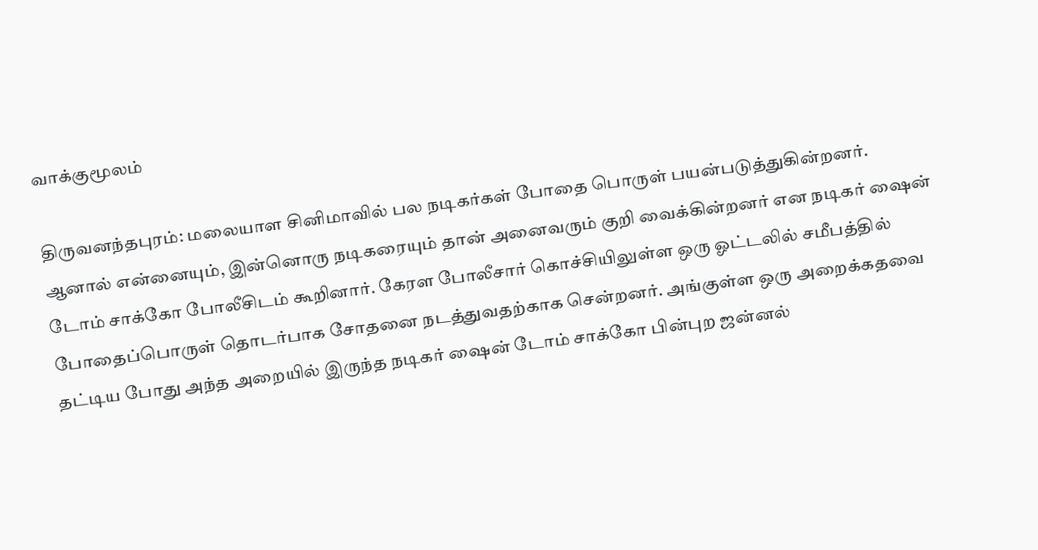வாக்குமூலம்

திருவனந்தபுரம்: மலையாள சினிமாவில் பல நடிகர்கள் போதை பொருள் பயன்படுத்துகின்றனர். ஆனால் என்னையும், இன்னொரு நடிகரையும் தான் அனைவரும் குறி வைக்கின்றனர் என நடிகர் ஷைன் டோம் சாக்கோ போலீசிடம் கூறினார். கேரள போலீசார் கொச்சியிலுள்ள ஒரு ஓட்டலில் சமீபத்தில் போதைப்பொருள் தொடர்பாக சோதனை நடத்துவதற்காக சென்றனர். அங்குள்ள ஒரு அறைக்கதவை தட்டிய போது அந்த அறையில் இருந்த நடிகர் ஷைன் டோம் சாக்கோ பின்புற ஜன்னல்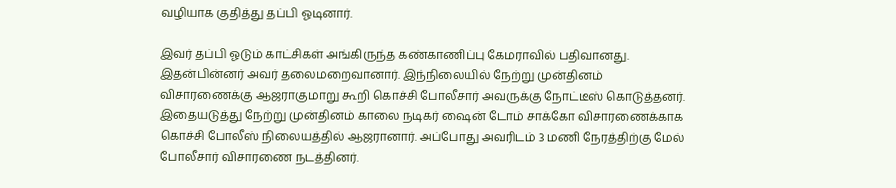வழியாக குதித்து தப்பி ஓடினார்.

இவர் தப்பி ஓடும் காட்சிகள் அங்கிருந்த கண்காணிப்பு கேமராவில் பதிவானது. இதன்பின்னர் அவர் தலைமறைவானார். இந்நிலையில் நேற்று முன்தினம் விசாரணைக்கு ஆஜராகுமாறு கூறி கொச்சி போலீசார் அவருக்கு நோட்டீஸ் கொடுத்தனர். இதையடுத்து நேற்று முன்தினம் காலை நடிகர் ஷைன் டோம் சாக்கோ விசாரணைக்காக கொச்சி போலீஸ் நிலையத்தில் ஆஜரானார். அப்போது அவரிடம் 3 மணி நேரத்திற்கு மேல் போலீசார் விசாரணை நடத்தினர்.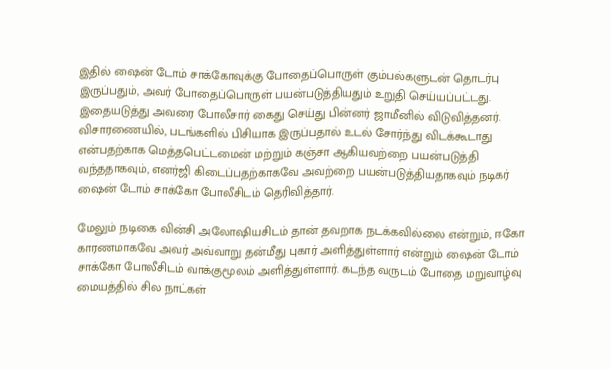இதில் ஷைன் டோம் சாக்கோவுக்கு போதைப்பொருள் கும்பல்களுடன் தொடர்பு இருப்பதும், அவர் போதைப்பொருள் பயன்படுத்தியதும் உறுதி செய்யப்பட்டது. இதையடுத்து அவரை போலீசார் கைது செய்து பின்னர் ஜாமீனில் விடுவித்தனர். விசாரணையில், படங்களில் பிசியாக இருப்பதால் உடல் சோர்ந்து விடக்கூடாது என்பதற்காக மெத்தபெட்டமைன் மற்றும் கஞ்சா ஆகியவற்றை பயன்படுத்தி வந்ததாகவும், எனர்ஜி கிடைப்பதற்காகவே அவற்றை பயன்படுத்தியதாகவும் நடிகர் ஷைன் டோம் சாக்கோ போலீசிடம் தெரிவித்தார்.

மேலும் நடிகை வின்சி அலோஷியசிடம் தான் தவறாக நடக்கவில்லை என்றும், ஈகோ காரணமாகவே அவர் அவ்வாறு தன்மீது புகார் அளித்துள்ளார் என்றும் ஷைன் டோம் சாக்கோ போலீசிடம் வாக்குமூலம் அளித்துள்ளார். கடந்த வருடம் போதை மறுவாழ்வு மையத்தில் சில நாட்கள்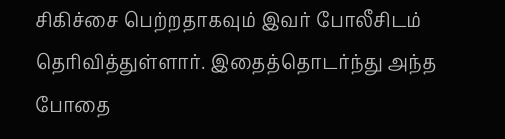சிகிச்சை பெற்றதாகவும் இவர் போலீசிடம் தெரிவித்துள்ளார். இதைத்தொடர்ந்து அந்த போதை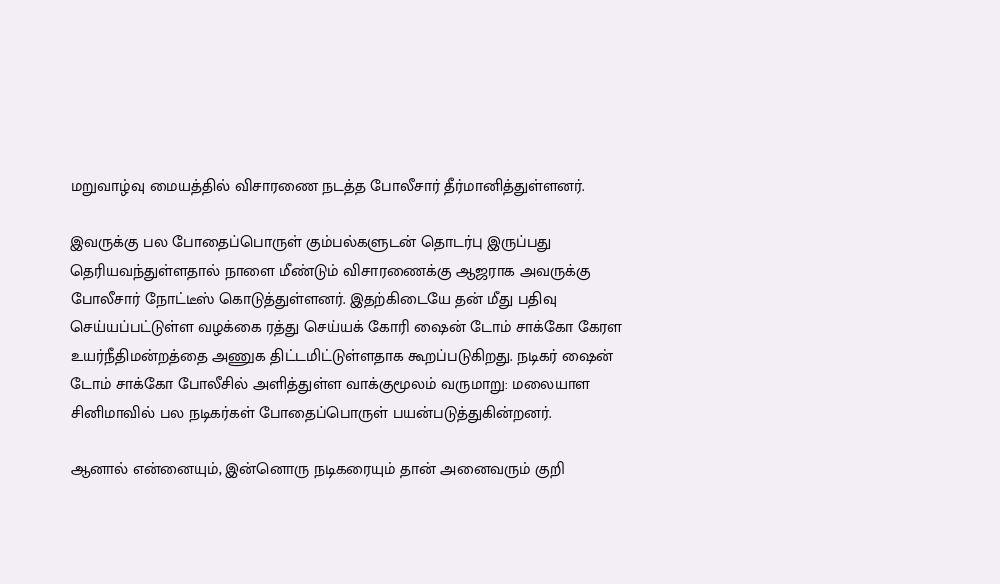மறுவாழ்வு மையத்தில் விசாரணை நடத்த போலீசார் தீர்மானித்துள்ளனர்.

இவருக்கு பல போதைப்பொருள் கும்பல்களுடன் தொடர்பு இருப்பது தெரியவந்துள்ளதால் நாளை மீண்டும் விசாரணைக்கு ஆஜராக அவருக்கு போலீசார் நோட்டீஸ் கொடுத்துள்ளனர். இதற்கிடையே தன் மீது பதிவு செய்யப்பட்டுள்ள வழக்கை ரத்து செய்யக் கோரி ஷைன் டோம் சாக்கோ கேரள உயர்நீதிமன்றத்தை அணுக திட்டமிட்டுள்ளதாக கூறப்படுகிறது. நடிகர் ஷைன் டோம் சாக்கோ போலீசில் அளித்துள்ள வாக்குமூலம் வருமாறு: மலையாள சினிமாவில் பல நடிகர்கள் போதைப்பொருள் பயன்படுத்துகின்றனர்.

ஆனால் என்னையும், இன்னொரு நடிகரையும் தான் அனைவரும் குறி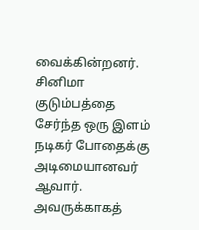வைக்கின்றனர். சினிமா குடும்பத்தை சேர்ந்த ஒரு இளம் நடிகர் போதைக்கு அடிமையானவர் ஆவார். அவருக்காகத்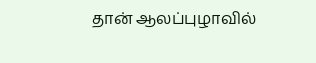தான் ஆலப்புழாவில்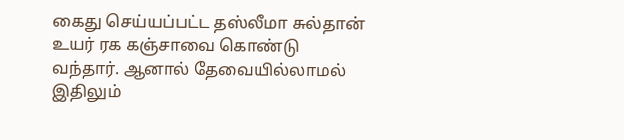கைது செய்யப்பட்ட தஸ்லீமா சுல்தான் உயர் ரக கஞ்சாவை கொண்டு வந்தார். ஆனால் தேவையில்லாமல் இதிலும்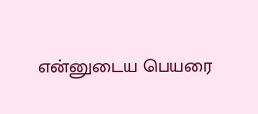என்னுடைய பெயரை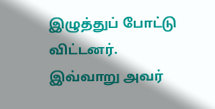இழுத்துப் போட்டு விட்டனர். இவ்வாறு அவர்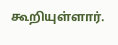கூறியுள்ளார்.